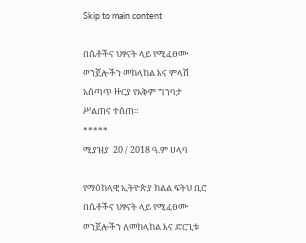Skip to main content

በሴቶችና ህፃናት ላይ የሚፈፀሙ ወንጀሎችን መከላከል እና ምላሽ አሰጣጥ ዙርያ የአቅም ግንባታ ሥልጠና ተሰጠ።
*****
ሚያዝያ  20 / 2018 ዓ.ም ሀላባ

የማዕከላዊ ኢትዮጵያ ክልል ፍትህ ቢሮ በሴቶችና ህፃናት ላይ የሚፈፀሙ ወንጀሎችን ለመከላከል እና ድርጊቱ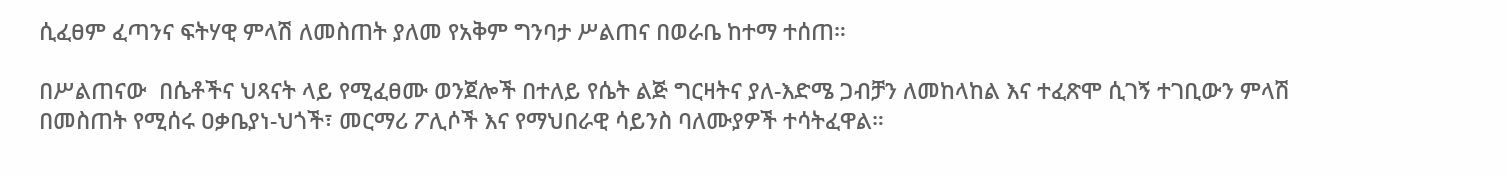ሲፈፀም ፈጣንና ፍትሃዊ ምላሽ ለመስጠት ያለመ የአቅም ግንባታ ሥልጠና በወራቤ ከተማ ተሰጠ።

በሥልጠናው  በሴቶችና ህጻናት ላይ የሚፈፀሙ ወንጀሎች በተለይ የሴት ልጅ ግርዛትና ያለ-እድሜ ጋብቻን ለመከላከል እና ተፈጽሞ ሲገኝ ተገቢውን ምላሽ በመስጠት የሚሰሩ ዐቃቤያነ-ህጎች፣ መርማሪ ፖሊሶች እና የማህበራዊ ሳይንስ ባለሙያዎች ተሳትፈዋል።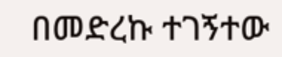በመድረኩ ተገኝተው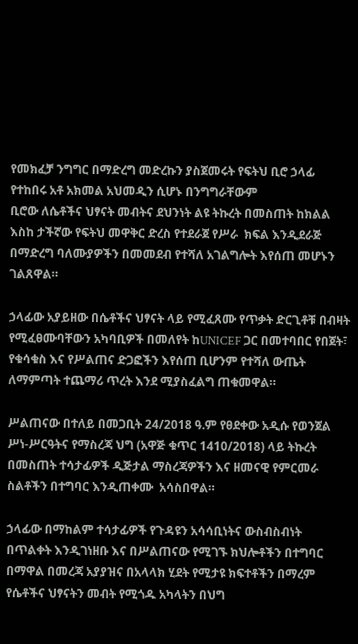የመክፈቻ ንግግር በማድረግ መድረኩን ያስጀመሩት የፍትህ ቢሮ ኃላፊ የተከበሩ አቶ አክመል አህመዲን ሲሆኑ በንግግራቸውም
ቢሮው ለሴቶችና ህፃናት መብትና ደህንነት ልዩ ትኩረት በመስጠት ከክልል እስከ ታችኛው የፍትህ መዋቅር ድረስ የተደራጀ የሥራ  ክፍል እንዲደራጅ በማድረግ ባለሙያዎችን በመመደብ የተሻለ አገልግሎት እየሰጠ መሆኑን ገልጸዋል።

ኃላፊው አያይዘው በሴቶችና ህፃናት ላይ የሚፈጸሙ የጥቃት ድርጊቶቹ በብዛት የሚፈፀሙባቸውን አካባቢዎች በመለየት ከUNICEF ጋር በመተባበር የበጀት፣ የቁሳቁስ እና የሥልጠና ድጋፎችን እየሰጠ ቢሆንም የተሻለ ውጤት ለማምጣት ተጨማሪ ጥረት እንደ ሚያስፈልግ ጠቁመዋል።

ሥልጠናው በተለይ በመጋቢት 24/2018 ዓ.ም የፀደቀው አዲሱ የወንጀል ሥነ-ሥርዓትና የማስረጃ ህግ (አዋጅ ቁጥር 1410/2018) ላይ ትኩረት በመስጠት ተሳታፊዎች ዲጅታል ማስረጃዎችን እና ዘመናዊ የምርመራ ስልቶችን በተግባር እንዲጠቀሙ  አሳስበዋል።

ኃላፊው በማከልም ተሳታፊዎች የጉዳዩን አሳሳቢነትና ውስብስብነት በጥልቀት እንዲገነዘቡ እና በሥልጠናው የሚገኙ ክህሎቶችን በተግባር በማዋል በመረጃ አያያዝና በአላላክ ሂደት የሚታዩ ክፍተቶችን በማረም
የሴቶችና ህፃናትን መብት የሚጎዱ አካላትን በህግ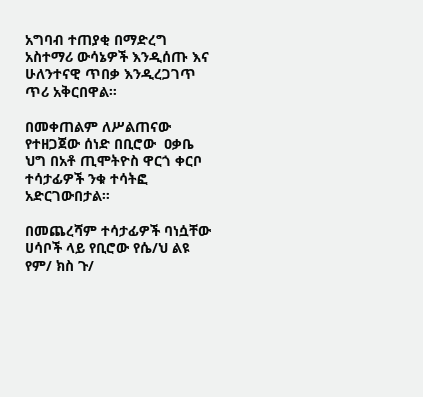አግባብ ተጠያቂ በማድረግ አስተማሪ ውሳኔዎች እንዲሰጡ እና ሁለንተናዊ ጥበቃ እንዲረጋገጥ ጥሪ አቅርበዋል።

በመቀጠልም ለሥልጠናው የተዘጋጀው ሰነድ በቢሮው  ዐቃቤ ህግ በአቶ ጢሞትዮስ ዋርጎ ቀርቦ ተሳታፊዎች ንቁ ተሳትፎ  አድርገውበታል።

በመጨረሻም ተሳታፊዎች ባነሷቸው ሀሳቦች ላይ የቢሮው የሴ/ህ ልዩ የም/ ክስ ጉ/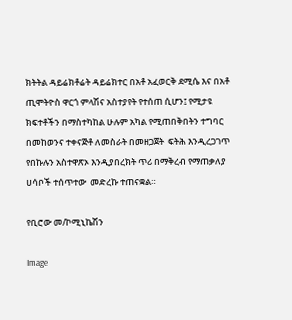ክትትል ዳይሬክቶሬት ዳይሬክተር በአቶ አፈወርቅ ደሚሴ እና በአቶ ጢሞትዮስ ዋርጎ ምላሽና አስተያየት የተሰጠ ሲሆን፤ የሚታዩ ክፍተቶችን በማስተካከል ሁሉም አካል የሚጠበቅበትን ተግባር በመከወንና ተቀናጅቶ ለመስራት በመዘጋጀት  ፍትሕ እንዲረጋገጥ የበኩሉን አስተዋጽኦ እንዲያበረክት ጥሪ በማቅረብ የማጠቃለያ ሀሳቦች ተሰጥተው  መድረኩ ተጠናቋል።

የቢሮው መ/ኮሚኒኬሽን

Image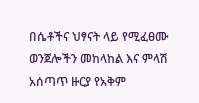በሴቶችና ህፃናት ላይ የሚፈፀሙ ወንጀሎችን መከላከል እና ምላሽ አሰጣጥ ዙርያ የአቅም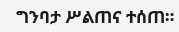ግንባታ ሥልጠና ተሰጠ።